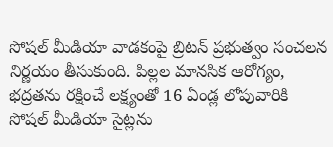సోషల్ మీడియా వాడకంపై బ్రిటన్ ప్రభుత్వం సంచలన నిర్ణయం తీసుకుంది. పిల్లల మానసిక ఆరోగ్యం, భద్రతను రక్షించే లక్ష్యంతో 16 ఏండ్ల లోపువారికి సోషల్ మీడియా సైట్లను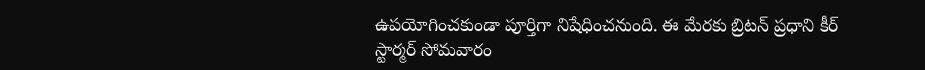ఉపయోగించకుండా పూర్తిగా నిషేధించనుంది. ఈ మేరకు బ్రిటన్ ప్రధాని కీర్ స్టార్మర్ సోమవారం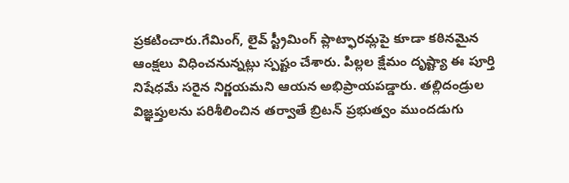ప్రకటించారు.గేమింగ్, లైవ్ స్ట్రీమింగ్ ప్లాట్ఫారమ్లపై కూడా కఠినమైన ఆంక్షలు విధించనున్నట్లు స్పష్టం చేశారు. పిల్లల క్షేమం దృష్ట్యా ఈ పూర్తి నిషేధమే సరైన నిర్ణయమని ఆయన అభిప్రాయపడ్డారు. తల్లిదండ్రుల విజ్ఞప్తులను పరిశీలించిన తర్వాతే బ్రిటన్ ప్రభుత్వం ముందడుగు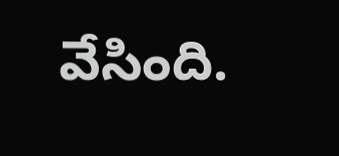వేసింది.